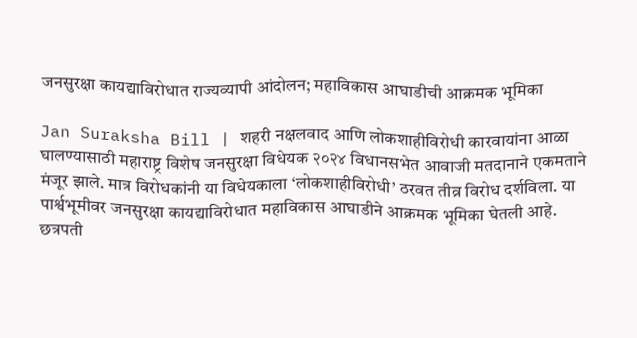जनसुरक्षा कायद्याविरोधात राज्यव्यापी आंदोलन; महाविकास आघाडीची आक्रमक भूमिका

Jan Suraksha Bill | शहरी नक्षलवाद आणि लोकशाहीविरोधी कारवायांना आळा घालण्यासाठी महाराष्ट्र विशेष जनसुरक्षा विधेयक २०२४ विधानसभेत आवाजी मतदानाने एकमताने मंजूर झाले. मात्र विरोधकांनी या विधेयकाला ‘लोकशाहीविरोधी’ ठरवत तीव्र विरोध दर्शविला. या पार्श्वभूमीवर जनसुरक्षा कायद्याविरोधात महाविकास आघाडीने आक्रमक भूमिका घेतली आहे.
छत्रपती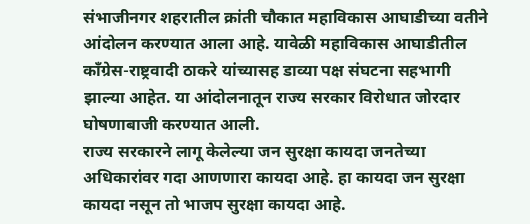संभाजीनगर शहरातील क्रांती चौकात महाविकास आघाडीच्या वतीने आंदोलन करण्यात आला आहे. यावेळी महाविकास आघाडीतील काँग्रेस-राष्ट्रवादी ठाकरे यांच्यासह डाव्या पक्ष संघटना सहभागी झाल्या आहेत. या आंदोलनातून राज्य सरकार विरोधात जोरदार घोषणाबाजी करण्यात आली.
राज्य सरकारने लागू केलेल्या जन सुरक्षा कायदा जनतेच्या अधिकारांवर गदा आणणारा कायदा आहे. हा कायदा जन सुरक्षा कायदा नसून तो भाजप सुरक्षा कायदा आहे.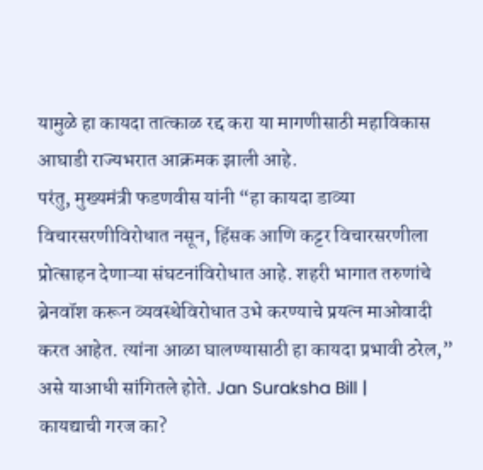यामुळे हा कायदा तात्काळ रद्द करा या मागणीसाठी महाविकास आघाडी राज्यभरात आक्रमक झाली आहे.
परंतु, मुख्यमंत्री फडणवीस यांनी “हा कायदा डाव्या विचारसरणीविरोधात नसून, हिंसक आणि कट्टर विचारसरणीला प्रोत्साहन देणाऱ्या संघटनांविरोधात आहे. शहरी भागात तरुणांचे ब्रेनवॉश करून व्यवस्थेविरोधात उभे करण्याचे प्रयत्न माओवादी करत आहेत. त्यांना आळा घालण्यासाठी हा कायदा प्रभावी ठरेल,” असे याआधी सांगितले होते. Jan Suraksha Bill |
कायद्याची गरज का?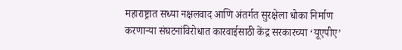महाराष्ट्रात सध्या नक्षलवाद आणि अंतर्गत सुरक्षेला धोका निर्माण करणाऱ्या संघटनांविरोधात कारवाईसाठी केंद्र सरकारच्या ‘यूएपीए’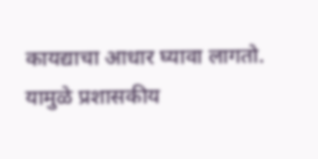कायद्याचा आधार घ्यावा लागतो. यामुळे प्रशासकीय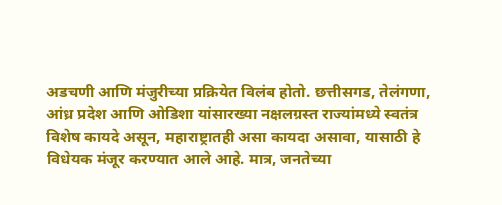अडचणी आणि मंजुरीच्या प्रक्रियेत विलंब होतो. छत्तीसगड, तेलंगणा, आंध्र प्रदेश आणि ओडिशा यांसारख्या नक्षलग्रस्त राज्यांमध्ये स्वतंत्र विशेष कायदे असून, महाराष्ट्रातही असा कायदा असावा, यासाठी हे विधेयक मंजूर करण्यात आले आहे. मात्र, जनतेच्या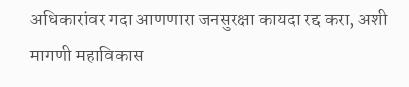अधिकारांवर गदा आणणारा जनसुरक्षा कायदा रद्द करा, अशी मागणी महाविकास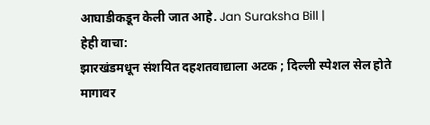आघाडीकडून केली जात आहे. Jan Suraksha Bill |
हेही वाचा:
झारखंडमधून संशयित दहशतवाद्याला अटक ; दिल्ली स्पेशल सेल होते मागावर